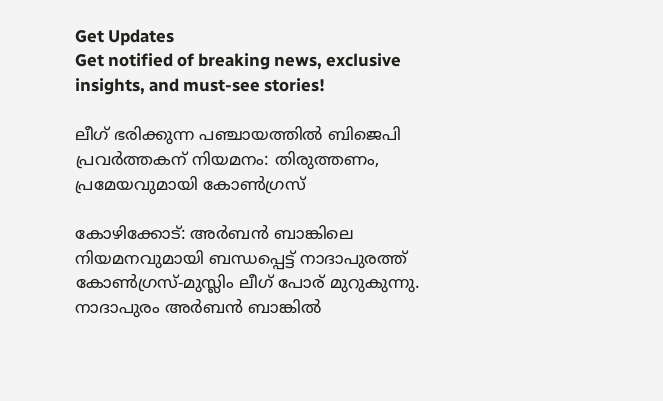Get Updates
Get notified of breaking news, exclusive insights, and must-see stories!

ലീഗ് ഭരിക്കുന്ന പഞ്ചായത്തില്‍ ബിജെപി പ്രവർത്തകന് നിയമനം: തിരുത്തണം, പ്രമേയവുമായി കോണ്‍ഗ്രസ്

കോഴിക്കോട്: അർബന്‍ ബാങ്കിലെ നിയമനവുമായി ബന്ധപ്പെട്ട് നാദാപുരത്ത് കോണ്‍ഗ്രസ്-മുസ്ലിം ലീഗ് പോര് മുറുകുന്നു. നാദാപുരം അര്‍ബന്‍ ബാങ്കില്‍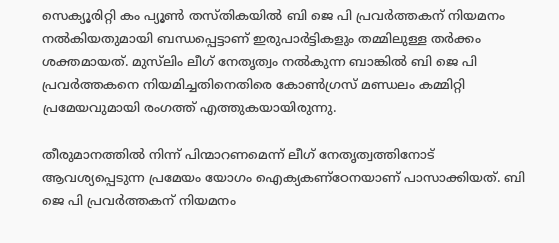സെക്യൂരിറ്റി കം പ്യൂണ്‍ തസ്തികയില്‍ ബി ജെ പി പ്രവര്‍ത്തകന് നിയമനം നല്‍കിയതുമായി ബന്ധപ്പെട്ടാണ് ഇരുപാർട്ടികളും തമ്മിലുള്ള തർക്കം ശക്തമായത്. മുസ്‌ലിം ലീഗ് നേതൃത്വം നല്‍കുന്ന ബാങ്കില്‍ ബി ജെ പി പ്രവര്‍ത്തകനെ നിയമിച്ചതിനെതിരെ കോണ്‍ഗ്രസ് മണ്ഡലം കമ്മിറ്റി പ്രമേയവുമായി രംഗത്ത് എത്തുകയായിരുന്നു.

തീരുമാനത്തില്‍ നിന്ന് പിന്മാറണമെന്ന് ലീഗ് നേതൃത്വത്തിനോട് ആവശ്യപ്പെടുന്ന പ്രമേയം യോഗം ഐക്യകണ്‌ഠേനയാണ് പാസാക്കിയത്. ബി ജെ പി പ്രവർത്തകന് നിയമനം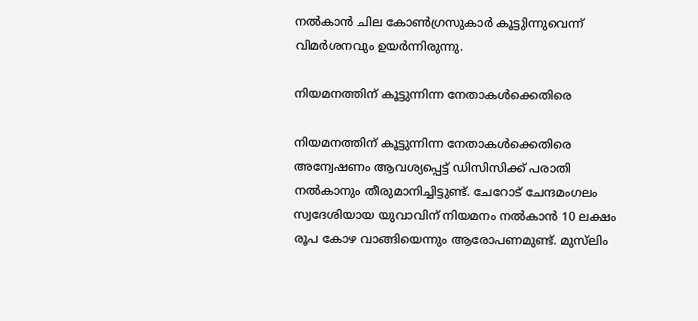നല്‍കാന്‍ ചില കോണ്‍ഗ്രസുകാർ കൂട്ടുിന്നുവെന്ന് വിമർശനവും ഉയർന്നിരുന്നു.

നിയമനത്തിന് കൂട്ടുന്നിന്ന നേതാകള്‍ക്കെതിരെ

നിയമനത്തിന് കൂട്ടുന്നിന്ന നേതാകള്‍ക്കെതിരെ അന്വേഷണം ആവശ്യപ്പെട്ട് ഡിസിസിക്ക് പരാതി നല്‍കാനും തീരുമാനിച്ചിട്ടുണ്ട്. ചേറോട് ചേന്ദമംഗലം സ്വദേശിയായ യുവാവിന് നിയമനം നല്‍കാന്‍ 10 ലക്ഷം രൂപ കോഴ വാങ്ങിയെന്നും ആരോപണമുണ്ട്. മുസ്‌ലിം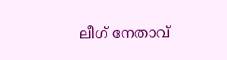ലീഗ് നേതാവ്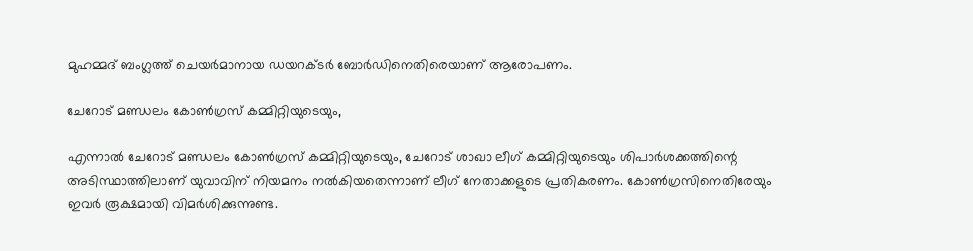മുഹമ്മദ് ബംഗ്ലത്ത് ചെയര്‍മാനായ ഡയറക്ടര്‍ ബോര്‍ഡിനെതിരെയാണ് ആരോപണം.

ചേറോട് മണ്ഡലം കോണ്‍ഗ്രസ് കമ്മിറ്റിയുടെയും,

എന്നാല്‍ ചേറോട് മണ്ഡലം കോണ്‍ഗ്രസ് കമ്മിറ്റിയുടെയും, ചേറോട് ശാഖാ ലീഗ് കമ്മിറ്റിയുടെയും ശിപാര്‍ശക്കത്തിന്റെ അടിസ്ഥാത്തിലാണ് യുവാവിന് നിയമനം നല്‍കിയതെന്നാണ് ലീഗ് നേതാക്കളുടെ പ്രതികരണം. കോണ്‍ഗ്രസിനെതിരേയും ഇവർ രൂക്ഷമായി വിമർശിക്കുന്നുണ്ട.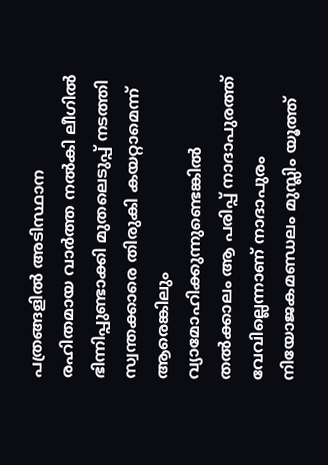പത്രങ്ങളിൽ അടിസ്ഥാന രഹിതമായ വാർത്ത നൽകി ലീഗിൽ ഭിന്നിപ്പുണ്ടാക്കി മുതലെടുപ്പ് നടത്തി സ്വന്തക്കാരെ തിരുകി കയറ്റാമെന്ന് ആരെങ്കിലും വ്യാമോഹിക്കുന്നുണ്ടെങ്കിൽ തൽക്കാലം ആ പരിപ്പ് നാദാപുരത്ത് വേവില്ലെന്നാണ് നാദാപുരം നിയോജകമണ്ഡലം മുസ്ലിം യൂത്ത്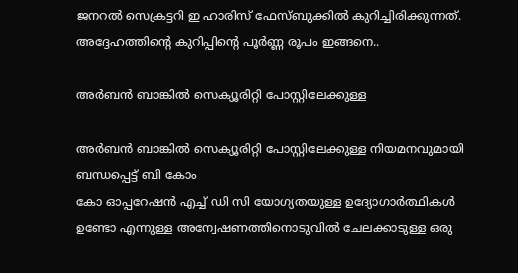ജനറൽ സെക്രട്ടറി ഇ ഹാരിസ് ഫേസ്ബുക്കില്‍ കുറിച്ചിരിക്കുന്നത്. അദ്ദേഹത്തിന്റെ കുറിപ്പിന്റെ പൂർണ്ണ രൂപം ഇങ്ങനെ..

അർബൻ ബാങ്കിൽ സെക്യൂരിറ്റി പോസ്റ്റിലേക്കുള്ള

അർബൻ ബാങ്കിൽ സെക്യൂരിറ്റി പോസ്റ്റിലേക്കുള്ള നിയമനവുമായി ബന്ധപ്പെട്ട് ബി കോം
കോ ഓപ്പറേഷൻ എച്ച് ഡി സി യോഗ്യതയുള്ള ഉദ്യോഗാർത്ഥികൾ ഉണ്ടോ എന്നുള്ള അന്വേഷണത്തിനൊടുവിൽ ചേലക്കാടുള്ള ഒരു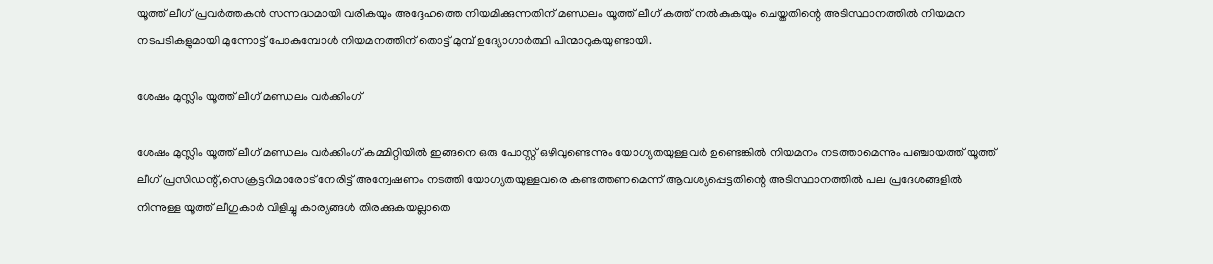യൂത്ത് ലീഗ് പ്രവർത്തകൻ സന്നദ്ധമായി വരികയും അദ്ദേഹത്തെ നിയമിക്കുന്നതിന് മണ്ഡലം യൂത്ത് ലീഗ് കത്ത് നൽകുകയും ചെയ്തതിന്റെ അടിസ്ഥാനത്തിൽ നിയമന നടപടികളുമായി മുന്നോട്ട് പോകുമ്പോൾ നിയമനത്തിന് തൊട്ട് മുമ്പ് ഉദ്യോഗാർത്ഥി പിന്മാറുകയുണ്ടായി.

ശേഷം മുസ്ലിം യൂത്ത് ലീഗ് മണ്ഡലം വർക്കിംഗ്

ശേഷം മുസ്ലിം യൂത്ത് ലീഗ് മണ്ഡലം വർക്കിംഗ് കമ്മിറ്റിയിൽ ഇങ്ങനെ ഒരു പോസ്റ്റ് ഒഴിവുണ്ടെന്നും യോഗ്യതയുള്ളവർ ഉണ്ടെങ്കിൽ നിയമനം നടത്താമെന്നും പഞ്ചായത്ത് യൂത്ത് ലീഗ് പ്രസിഡന്റ്,സെക്രട്ടറിമാരോട് നേരിട്ട് അന്വേഷണം നടത്തി യോഗ്യതയുള്ളവരെ കണ്ടത്തണമെന്ന് ആവശ്യപ്പെട്ടതിന്റെ അടിസ്ഥാനത്തിൽ പല പ്രദേശങ്ങളിൽ നിന്നുള്ള യൂത്ത് ലീഗുകാർ വിളിച്ചു കാര്യങ്ങൾ തിരക്കുകയല്ലാതെ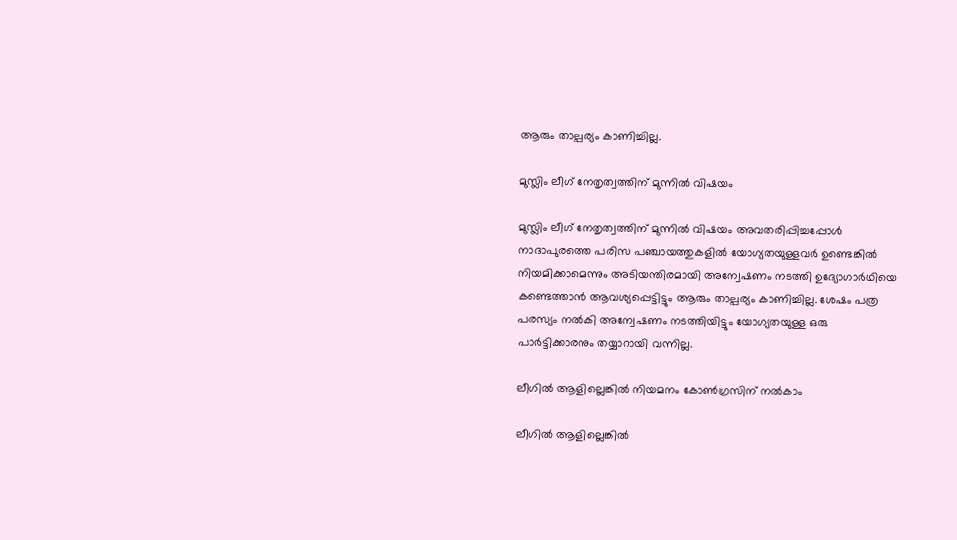ആരും താല്പര്യം കാണിച്ചില്ല.

മുസ്ലിം ലീഗ് നേതൃത്വത്തിന് മുന്നിൽ വിഷയം

മുസ്ലിം ലീഗ് നേതൃത്വത്തിന് മുന്നിൽ വിഷയം അവതരിപ്പിച്ചപ്പോൾ നാദാപുരത്തെ പരിസ പഞ്ചായത്തുകളിൽ യോഗ്യതയുള്ളവർ ഉണ്ടെങ്കിൽ നിയമിക്കാമെന്നും അടിയന്തിരമായി അന്വേഷണം നടത്തി ഉദ്യോഗാർഥിയെ കണ്ടെത്താൻ ആവശ്യപ്പെട്ടിട്ടും ആരും താല്പര്യം കാണിച്ചില്ല. ശേഷം പത്ര പരസ്യം നൽകി അന്വേഷണം നടത്തിയിട്ടും യോഗ്യതയുള്ള ഒരു പാർട്ടിക്കാരനും തയ്യാറായി വന്നില്ല.

ലീഗിൽ ആളില്ലെങ്കിൽ നിയമനം കോൺഗ്രസിന് നൽകാം

ലീഗിൽ ആളില്ലെങ്കിൽ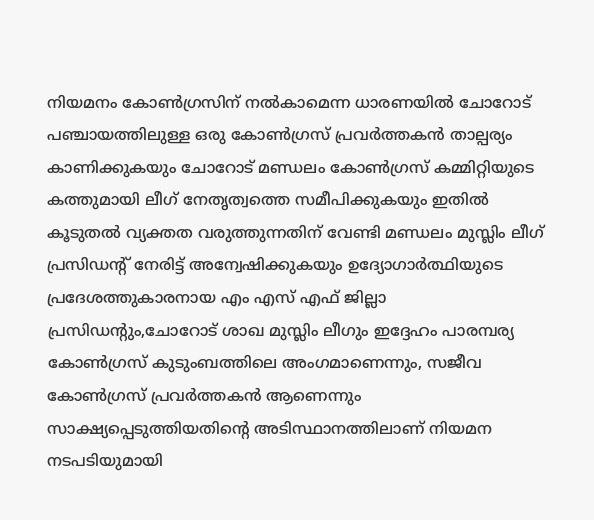നിയമനം കോൺഗ്രസിന് നൽകാമെന്ന ധാരണയിൽ ചോറോട് പഞ്ചായത്തിലുള്ള ഒരു കോൺഗ്രസ് പ്രവർത്തകൻ താല്പര്യം കാണിക്കുകയും ചോറോട് മണ്ഡലം കോൺഗ്രസ് കമ്മിറ്റിയുടെ കത്തുമായി ലീഗ് നേതൃത്വത്തെ സമീപിക്കുകയും ഇതിൽ കൂടുതൽ വ്യക്തത വരുത്തുന്നതിന് വേണ്ടി മണ്ഡലം മുസ്ലിം ലീഗ് പ്രസിഡന്റ് നേരിട്ട് അന്വേഷിക്കുകയും ഉദ്യോഗാർത്ഥിയുടെ പ്രദേശത്തുകാരനായ എം എസ് എഫ് ജില്ലാ പ്രസിഡന്റും,ചോറോട് ശാഖ മുസ്ലിം ലീഗും ഇദ്ദേഹം പാരമ്പര്യ കോൺഗ്രസ് കുടുംബത്തിലെ അംഗമാണെന്നും, സജീവ കോൺഗ്രസ് പ്രവർത്തകൻ ആണെന്നും സാക്ഷ്യപ്പെടുത്തിയതിന്റെ അടിസ്ഥാനത്തിലാണ് നിയമന നടപടിയുമായി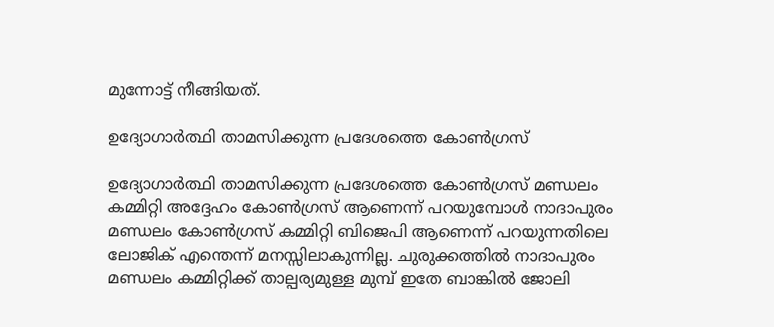മുന്നോട്ട് നീങ്ങിയത്.

ഉദ്യോഗാർത്ഥി താമസിക്കുന്ന പ്രദേശത്തെ കോൺഗ്രസ്

ഉദ്യോഗാർത്ഥി താമസിക്കുന്ന പ്രദേശത്തെ കോൺഗ്രസ് മണ്ഡലം കമ്മിറ്റി അദ്ദേഹം കോൺഗ്രസ് ആണെന്ന് പറയുമ്പോൾ നാദാപുരം മണ്ഡലം കോൺഗ്രസ് കമ്മിറ്റി ബിജെപി ആണെന്ന് പറയുന്നതിലെ ലോജിക് എന്തെന്ന് മനസ്സിലാകുന്നില്ല. ചുരുക്കത്തിൽ നാദാപുരം മണ്ഡലം കമ്മിറ്റിക്ക് താല്പര്യമുള്ള മുമ്പ് ഇതേ ബാങ്കിൽ ജോലി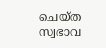ചെയ്‌ത സ്വഭാവ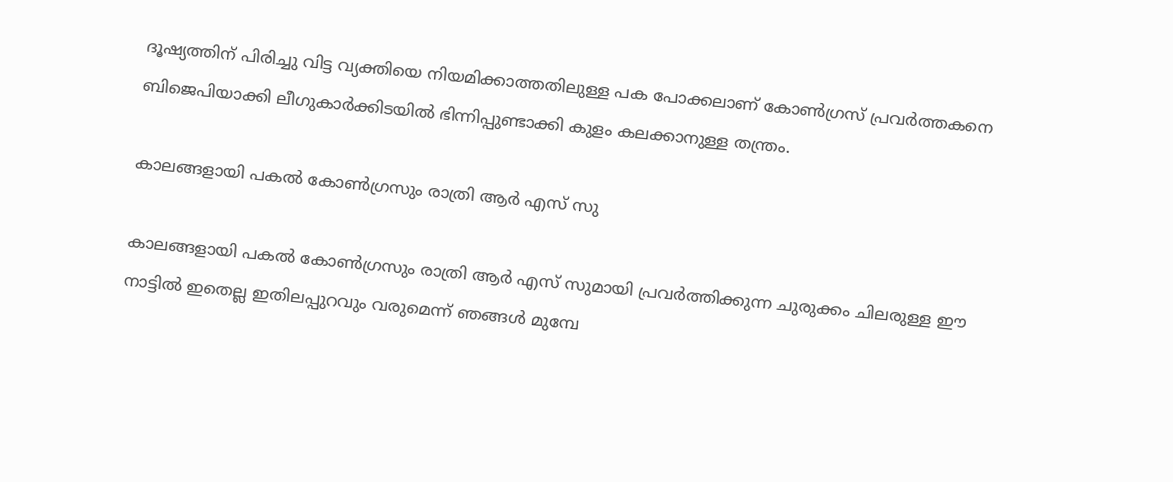ദൂഷ്യത്തിന് പിരിച്ചു വിട്ട വ്യക്തിയെ നിയമിക്കാത്തതിലുള്ള പക പോക്കലാണ് കോൺഗ്രസ് പ്രവർത്തകനെ ബിജെപിയാക്കി ലീഗുകാർക്കിടയിൽ ഭിന്നിപ്പുണ്ടാക്കി കുളം കലക്കാനുള്ള തന്ത്രം.

കാലങ്ങളായി പകൽ കോൺഗ്രസും രാത്രി ആർ എസ് സു

കാലങ്ങളായി പകൽ കോൺഗ്രസും രാത്രി ആർ എസ് സുമായി പ്രവർത്തിക്കുന്ന ചുരുക്കം ചിലരുള്ള ഈ നാട്ടിൽ ഇതെല്ല ഇതിലപ്പുറവും വരുമെന്ന് ഞങ്ങൾ മുമ്പേ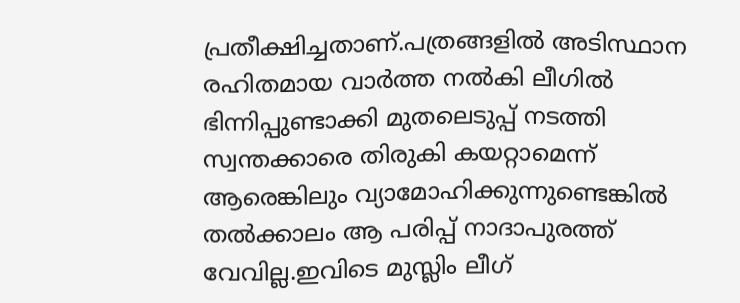പ്രതീക്ഷിച്ചതാണ്.പത്രങ്ങളിൽ അടിസ്ഥാന രഹിതമായ വാർത്ത നൽകി ലീഗിൽ ഭിന്നിപ്പുണ്ടാക്കി മുതലെടുപ്പ് നടത്തി സ്വന്തക്കാരെ തിരുകി കയറ്റാമെന്ന് ആരെങ്കിലും വ്യാമോഹിക്കുന്നുണ്ടെങ്കിൽ തൽക്കാലം ആ പരിപ്പ് നാദാപുരത്ത് വേവില്ല.ഇവിടെ മുസ്ലിം ലീഗ്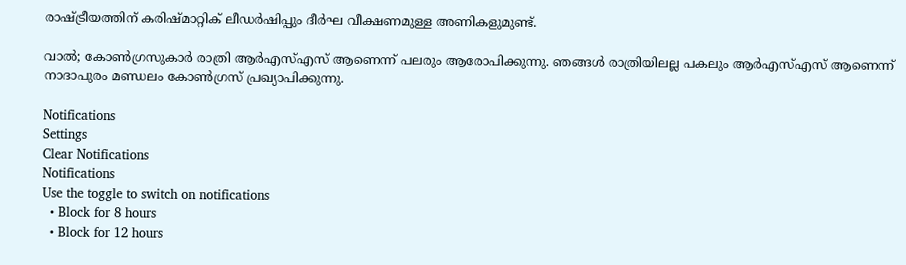രാഷ്ട്രീയത്തിന് കരിഷ്മാറ്റിക് ലീഡർഷിപ്പും ദീർഘ വീക്ഷണമുള്ള അണികളുമുണ്ട്.

വാൽ; കോൺഗ്രസുകാർ രാത്രി ആർഎസ്എസ് ആണെന്ന് പലരും ആരോപിക്കുന്നു. ഞങ്ങൾ രാത്രിയിലല്ല പകലും ആർഎസ്എസ് ആണെന്ന് നാദാപുരം മണ്ഡലം കോൺഗ്രസ് പ്രഖ്യാപിക്കുന്നു.

Notifications
Settings
Clear Notifications
Notifications
Use the toggle to switch on notifications
  • Block for 8 hours
  • Block for 12 hours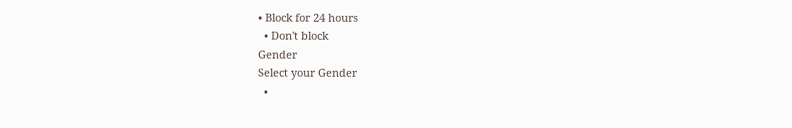• Block for 24 hours
  • Don't block
Gender
Select your Gender
  •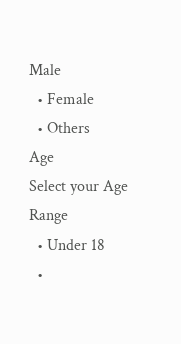Male
  • Female
  • Others
Age
Select your Age Range
  • Under 18
  •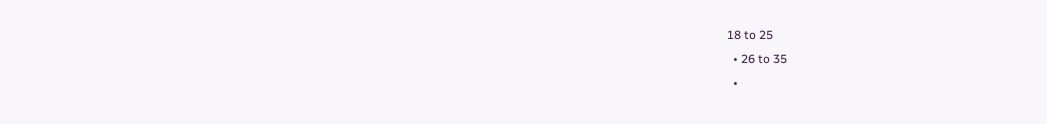18 to 25
  • 26 to 35
  •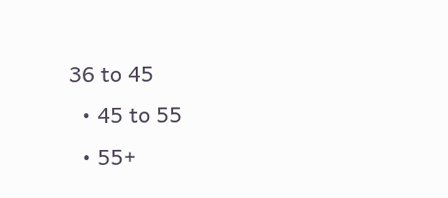36 to 45
  • 45 to 55
  • 55+